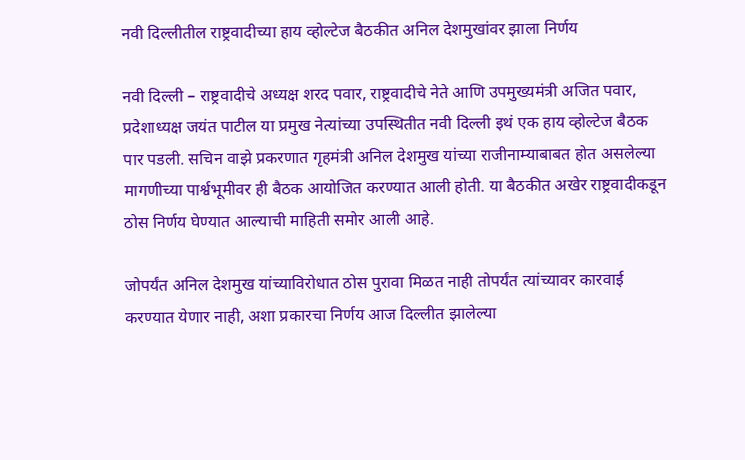नवी दिल्लीतील राष्ट्रवादीच्या हाय व्होल्टेज बैठकीत अनिल देशमुखांवर झाला निर्णय

नवी दिल्ली – राष्ट्रवादीचे अध्यक्ष शरद पवार, राष्ट्रवादीचे नेते आणि उपमुख्यमंत्री अजित पवार, प्रदेशाध्यक्ष जयंत पाटील या प्रमुख नेत्यांच्या उपस्थितीत नवी दिल्ली इथं एक हाय व्होल्टेज बैठक पार पडली. सचिन वाझे प्रकरणात गृहमंत्री अनिल देशमुख यांच्या राजीनाम्याबाबत होत असलेल्या मागणीच्या पार्श्वभूमीवर ही बैठक आयोजित करण्यात आली होती. या बैठकीत अखेर राष्ट्रवादीकडून ठोस निर्णय घेण्यात आल्याची माहिती समोर आली आहे.

जोपर्यंत अनिल देशमुख यांच्याविरोधात ठोस पुरावा मिळत नाही तोपर्यंत त्यांच्यावर कारवाई करण्यात येणार नाही, अशा प्रकारचा निर्णय आज दिल्लीत झालेल्या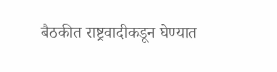बैठकीत राष्ट्रवादीकडून घेण्यात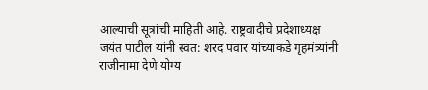आल्याची सूत्रांची माहिती आहे. राष्ट्रवादीचे प्रदेशाध्यक्ष जयंत पाटील यांनी स्वत: शरद पवार यांच्याकडे गृहमंत्र्यांनी राजीनामा देणे योग्य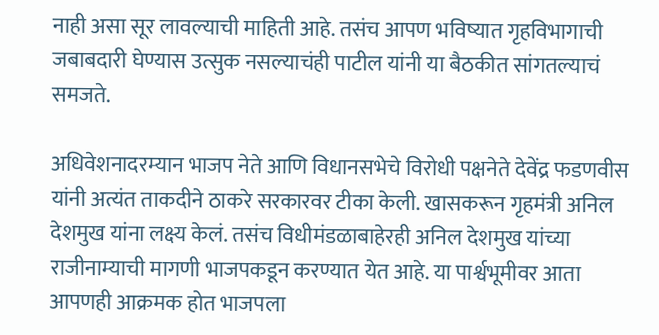नाही असा सूर लावल्याची माहिती आहे. तसंच आपण भविष्यात गृहविभागाची जबाबदारी घेण्यास उत्सुक नसल्याचंही पाटील यांनी या बैठकीत सांगतल्याचं समजते.

अधिवेशनादरम्यान भाजप नेते आणि विधानसभेचे विरोधी पक्षनेते देवेंद्र फडणवीस यांनी अत्यंत ताकदीने ठाकरे सरकारवर टीका केली. खासकरून गृहमंत्री अनिल देशमुख यांना लक्ष्य केलं. तसंच विधीमंडळाबाहेरही अनिल देशमुख यांच्या राजीनाम्याची मागणी भाजपकडून करण्यात येत आहे. या पार्श्वभूमीवर आता आपणही आक्रमक होत भाजपला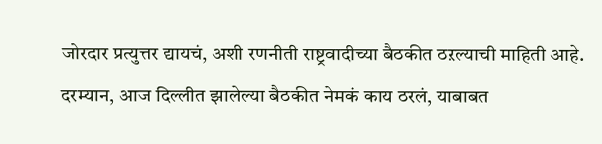जोरदार प्रत्युत्तर द्यायचं, अशी रणनीती राष्ट्रवादीच्या बैठकीत ठऱल्याची माहिती आहे. दरम्यान, आज दिल्लीत झालेल्या बैठकीत नेमकं काय ठरलं, याबाबत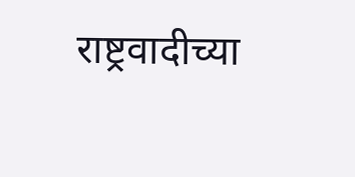राष्ट्रवादीच्या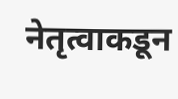नेतृत्वाकडून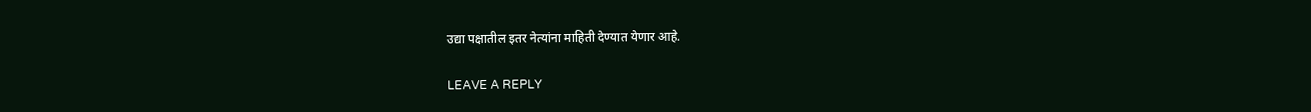उद्या पक्षातील इतर नेत्यांना माहिती देण्यात येणार आहे.

LEAVE A REPLY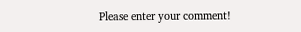Please enter your comment!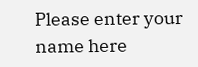Please enter your name here